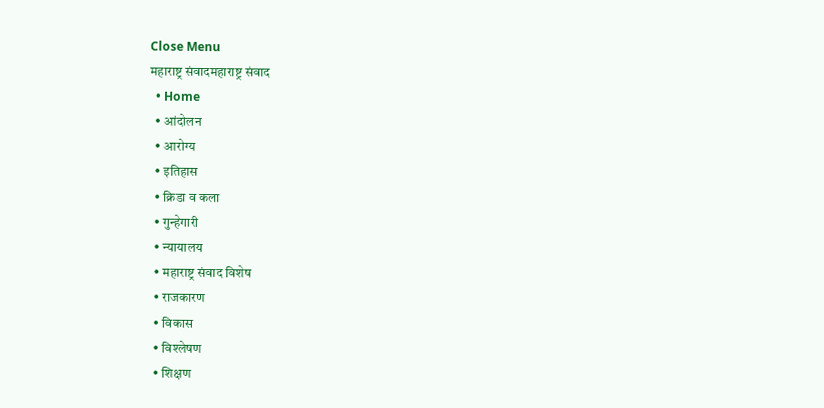Close Menu
महाराष्ट्र संवादमहाराष्ट्र संवाद
  • Home
  • आंदोलन
  • आरोग्य
  • इतिहास
  • क्रिडा व कला
  • गुन्हेगारी
  • न्यायालय
  • महाराष्ट्र संवाद विशेष
  • राजकारण
  • विकास
  • विश्लेषण
  • शिक्षण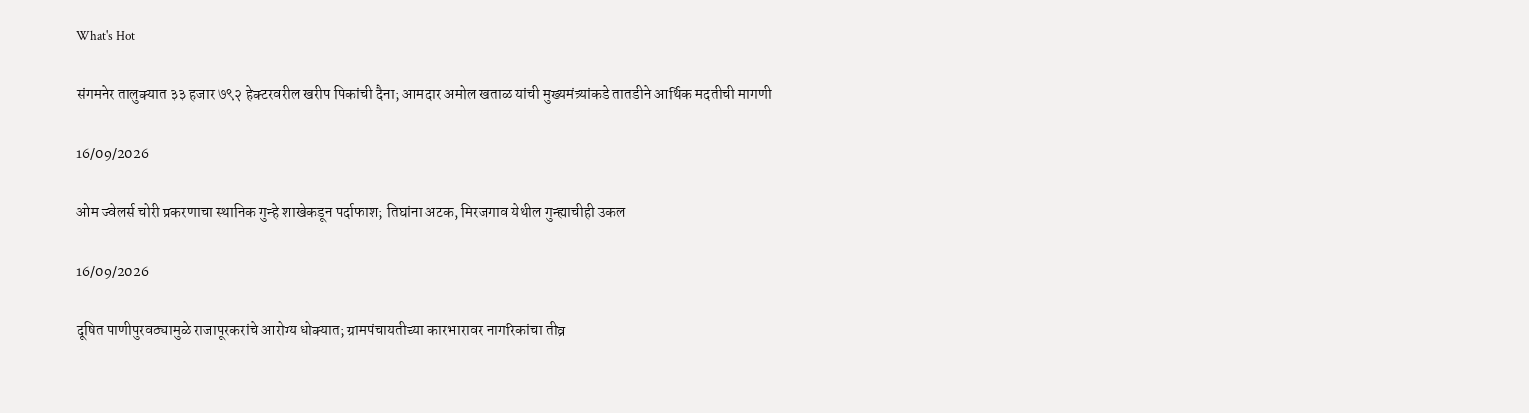What's Hot

संगमनेर तालुक्यात ३३ हजार ७९२ हेक्टरवरील खरीप पिकांची दैना; आमदार अमोल खताळ यांची मुख्यमंत्र्यांकडे तातडीने आर्थिक मदतीची मागणी

16/09/2026

ओम ज्वेलर्स चोरी प्रकरणाचा स्थानिक गुन्हे शाखेकडून पर्दाफाश; तिघांना अटक, मिरजगाव येथील गुन्ह्याचीही उकल

16/09/2026

दूषित पाणीपुरवठ्यामुळे राजापूरकरांचे आरोग्य धोक्यात; ग्रामपंचायतीच्या कारभारावर नागरिकांचा तीव्र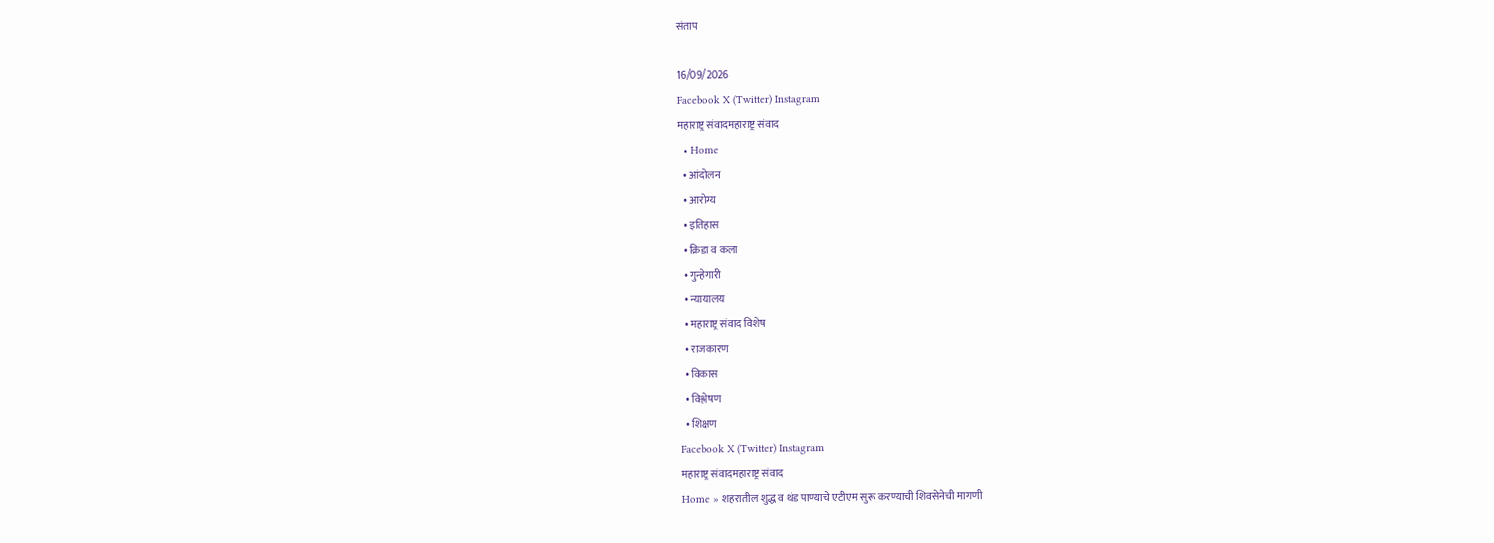संताप

16/09/2026
Facebook X (Twitter) Instagram
महाराष्ट्र संवादमहाराष्ट्र संवाद
  • Home
  • आंदोलन
  • आरोग्य
  • इतिहास
  • क्रिडा व कला
  • गुन्हेगारी
  • न्यायालय
  • महाराष्ट्र संवाद विशेष
  • राजकारण
  • विकास
  • विश्लेषण
  • शिक्षण
Facebook X (Twitter) Instagram
महाराष्ट्र संवादमहाराष्ट्र संवाद
Home » शहरातील शुद्ध व थंड पाण्याचे एटीएम सुरू करण्याची शिवसेनेची मागणी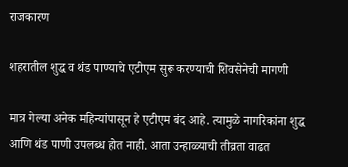राजकारण

शहरातील शुद्ध व थंड पाण्याचे एटीएम सुरू करण्याची शिवसेनेची मागणी

मात्र गेल्या अनेक महिन्यांपासून हे एटीएम बंद आहे. त्यामुळे नागरिकांना शुद्ध आणि थंड पाणी उपलब्ध होत नाही. आता उन्हाळ्याची तीव्रता वाढत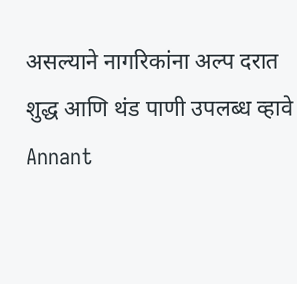असल्याने नागरिकांना अल्प दरात शुद्ध आणि थंड पाणी उपलब्ध व्हावे
Annant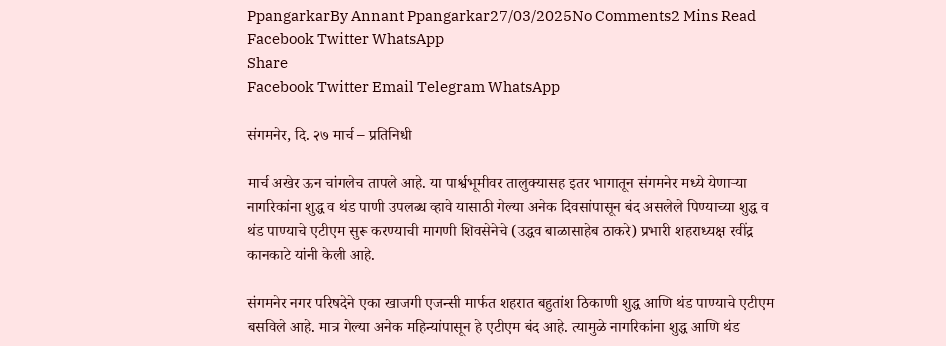PpangarkarBy Annant Ppangarkar27/03/2025No Comments2 Mins Read
Facebook Twitter WhatsApp
Share
Facebook Twitter Email Telegram WhatsApp

संगमनेर, दि. २७ मार्च – प्रतिनिधी

मार्च अखेर ऊन चांगलेच तापले आहे. या पार्श्वभूमीवर तालुक्यासह इतर भागातून संगमनेर मध्ये येणाऱ्या नागरिकांना शुद्ध व थंड पाणी उपलब्ध व्हावे यासाठी गेल्या अनेक दिवसांपासून बंद असलेले पिण्याच्या शुद्ध व थंड पाण्याचे एटीएम सुरू करण्याची मागणी शिवसेनेचे (उद्धव बाळासाहेब ठाकरे) प्रभारी शहराध्यक्ष रवींद्र कानकाटे यांनी केली आहे.

संगमनेर नगर परिषदेने एका खाजगी एजन्सी मार्फत शहरात बहुतांश ठिकाणी शुद्ध आणि थंड पाण्याचे एटीएम बसविले आहे. मात्र गेल्या अनेक महिन्यांपासून हे एटीएम बंद आहे. त्यामुळे नागरिकांना शुद्ध आणि थंड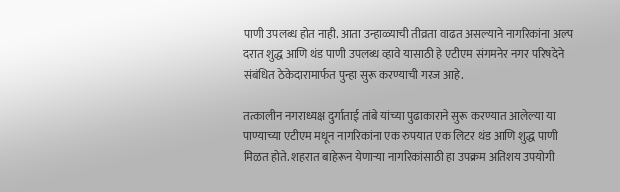पाणी उपलब्ध होत नाही. आता उन्हाळ्याची तीव्रता वाढत असल्याने नागरिकांना अल्प दरात शुद्ध आणि थंड पाणी उपलब्ध व्हावे यासाठी हे एटीएम संगमनेर नगर परिषदेने संबंधित ठेकेदारामार्फत पुन्हा सुरू करण्याची गरज आहे.

तत्कालीन नगराध्यक्ष दुर्गाताई तांबे यांच्या पुढाकाराने सुरू करण्यात आलेल्या या पाण्याच्या एटीएम मधून नागरिकांना एक रुपयात एक लिटर थंड आणि शुद्ध पाणी मिळत होते. शहरात बाहेरून येणाऱ्या नागरिकांसाठी हा उपक्रम अतिशय उपयोगी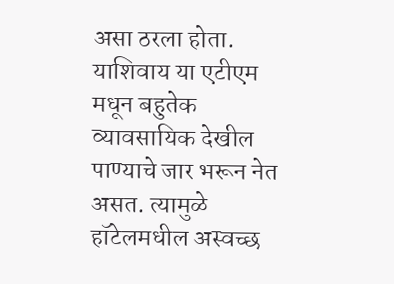असा ठरला होता. याशिवाय या एटीएम मधून बहुतेक व्यावसायिक देखील पाण्याचे जार भरून नेत असत. त्यामुळे हॉटेलमधील अस्वच्छ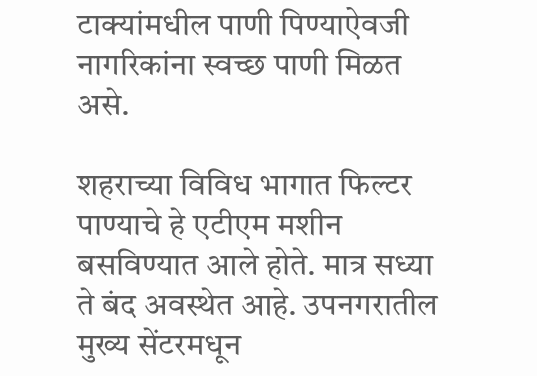टाक्यांमधील पाणी पिण्याऐवजी नागरिकांना स्वच्छ पाणी मिळत असे.

शहराच्या विविध भागात फिल्टर पाण्याचे हे एटीएम मशीन बसविण्यात आले होते. मात्र सध्या ते बंद अवस्थेत आहे. उपनगरातील मुख्य सेंटरमधून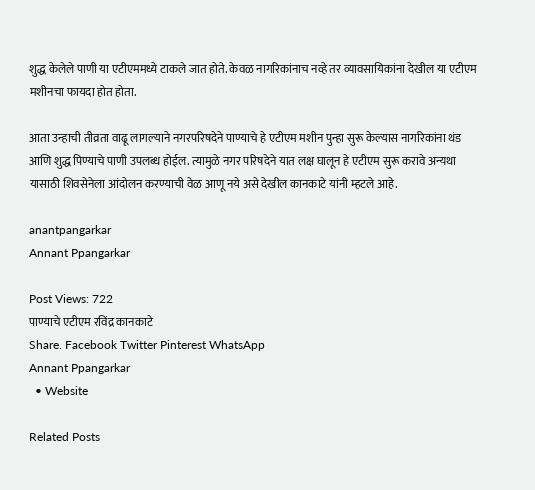शुद्ध केलेले पाणी या एटीएममध्ये टाकले जात होते. केवळ नागरिकांनाच नव्हे तर व्यावसायिकांना देखील या एटीएम मशीनचा फायदा होत होता.

आता उन्हाची तीव्रता वाढू लागल्याने नगरपरिषदेने पाण्याचे हे एटीएम मशीन पुन्हा सुरू केल्यास नागरिकांना थंड आणि शुद्ध पिण्याचे पाणी उपलब्ध होईल. त्यामुळे नगर परिषदेने यात लक्ष घालून हे एटीएम सुरू करावे अन्यथा यासाठी शिवसेनेला आंदोलन करण्याची वेळ आणू नये असे देखील कानकाटे यांनी म्हटले आहे.

anantpangarkar
Annant Ppangarkar

Post Views: 722
पाण्याचे एटीएम रविंद्र कानकाटे
Share. Facebook Twitter Pinterest WhatsApp
Annant Ppangarkar
  • Website

Related Posts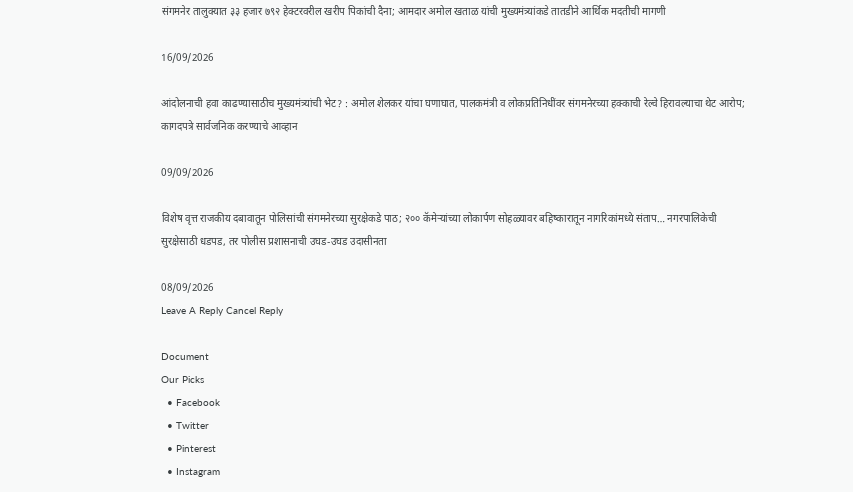संगमनेर तालुक्यात ३३ हजार ७९२ हेक्टरवरील खरीप पिकांची दैना; आमदार अमोल खताळ यांची मुख्यमंत्र्यांकडे तातडीने आर्थिक मदतीची मागणी

16/09/2026

आंदोलनाची हवा काढण्यासाठीच मुख्यमंत्र्यांची भेट? : अमोल शेलकर यांचा घणाघात, पालकमंत्री व लोकप्रतिनिधींवर संगमनेरच्या हक्काची रेल्वे हिरावल्याचा थेट आरोप; कागदपत्रे सार्वजनिक करण्याचे आव्हान

09/09/2026

विशेष वृत्त राजकीय दबावातून पोलिसांची संगमनेरच्या सुरक्षेकडे पाठ; २०० कॅमेऱ्यांच्या लोकार्पण सोहळ्यावर बहिष्कारातून नागरिकांमध्ये संताप… नगरपालिकेची सुरक्षेसाठी धडपड, तर पोलीस प्रशासनाची उघड-उघड उदासीनता

08/09/2026
Leave A Reply Cancel Reply

Document
Our Picks
  • Facebook
  • Twitter
  • Pinterest
  • Instagram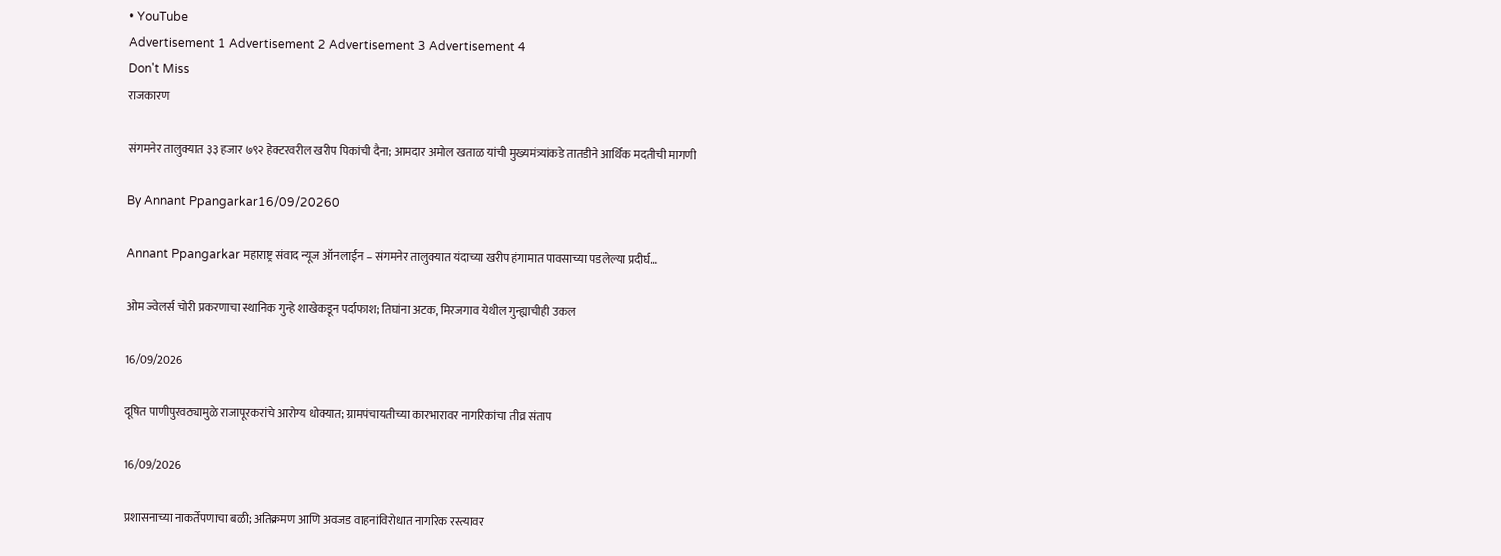• YouTube
Advertisement 1 Advertisement 2 Advertisement 3 Advertisement 4
Don't Miss
राजकारण

संगमनेर तालुक्यात ३३ हजार ७९२ हेक्टरवरील खरीप पिकांची दैना; आमदार अमोल खताळ यांची मुख्यमंत्र्यांकडे तातडीने आर्थिक मदतीची मागणी

By Annant Ppangarkar16/09/20260

Annant Ppangarkar महाराष्ट्र संवाद न्यूज ऑनलाईन – संगमनेर तालुक्यात यंदाच्या खरीप हंगामात पावसाच्या पडलेल्या प्रदीर्घ…

ओम ज्वेलर्स चोरी प्रकरणाचा स्थानिक गुन्हे शाखेकडून पर्दाफाश; तिघांना अटक, मिरजगाव येथील गुन्ह्याचीही उकल

16/09/2026

दूषित पाणीपुरवठ्यामुळे राजापूरकरांचे आरोग्य धोक्यात; ग्रामपंचायतीच्या कारभारावर नागरिकांचा तीव्र संताप

16/09/2026

प्रशासनाच्या नाकर्तेपणाचा बळी; अतिक्रमण आणि अवजड वाहनांविरोधात नागरिक रस्त्यावर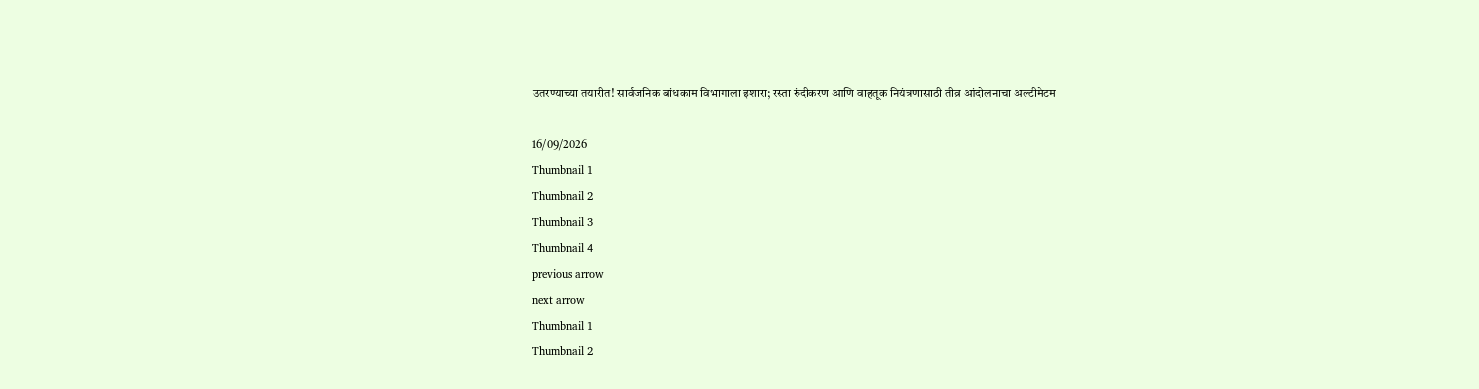उतरण्याच्या तयारीत! सार्वजनिक बांधकाम विभागाला इशारा; रस्ता रुंदीकरण आणि वाहतूक नियंत्रणासाठी तीव्र आंदोलनाचा अल्टीमेटम

16/09/2026
Thumbnail 1
Thumbnail 2
Thumbnail 3
Thumbnail 4
previous arrow
next arrow
Thumbnail 1
Thumbnail 2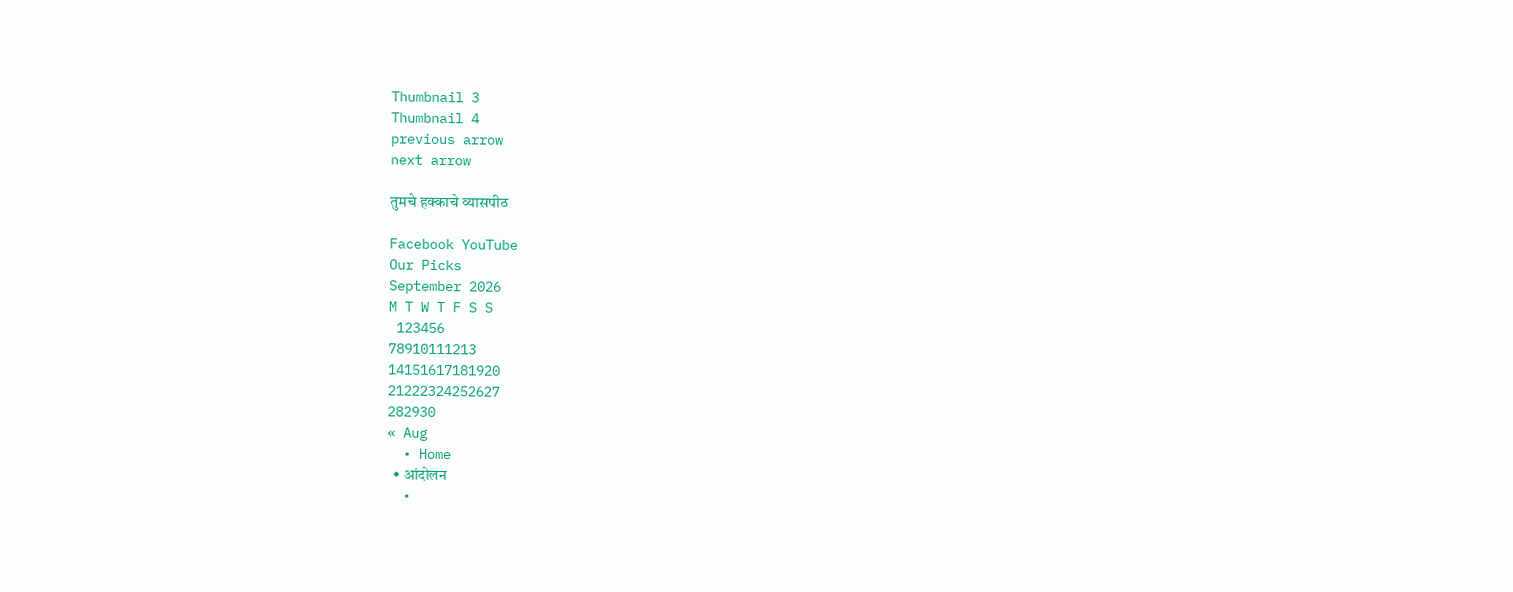Thumbnail 3
Thumbnail 4
previous arrow
next arrow

तुमचे हक्काचे व्यासपीठ

Facebook YouTube
Our Picks
September 2026
M T W T F S S
 123456
78910111213
14151617181920
21222324252627
282930
« Aug
  • Home
  • आंदोलन
  •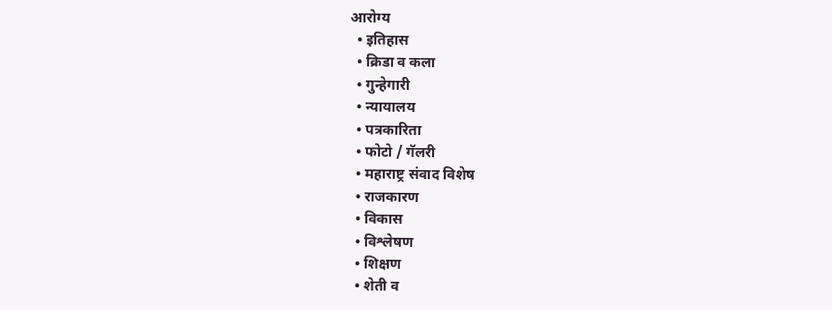आरोग्य
  • इतिहास
  • क्रिडा व कला
  • गुन्हेगारी
  • न्यायालय
  • पत्रकारिता
  • फोटो / गॅलरी
  • महाराष्ट्र संवाद विशेष
  • राजकारण
  • विकास
  • विश्लेषण
  • शिक्षण
  • शेती व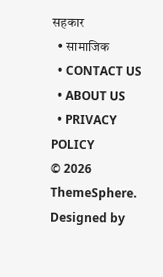सहकार
  • सामाजिक
  • CONTACT US
  • ABOUT US
  • PRIVACY POLICY
© 2026 ThemeSphere. Designed by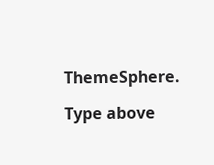ThemeSphere.

Type above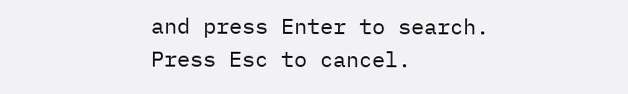and press Enter to search. Press Esc to cancel.